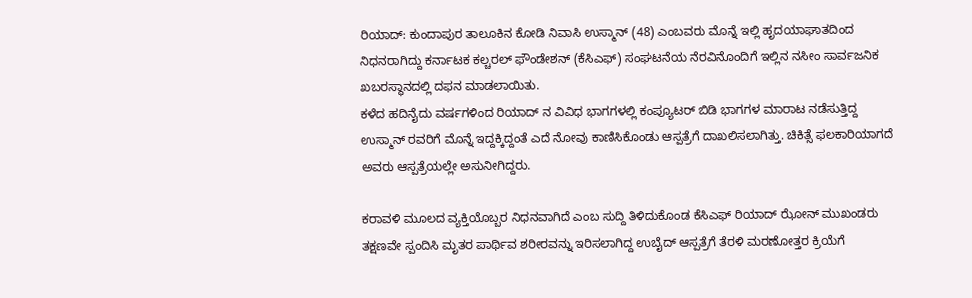ರಿಯಾದ್: ಕುಂದಾಪುರ ತಾಲೂಕಿನ ಕೋಡಿ ನಿವಾಸಿ ಉಸ್ಮಾನ್ (48) ಎಂಬವರು ಮೊನ್ನೆ ಇಲ್ಲಿ ಹೃದಯಾಘಾತದಿಂದ ನಿಧನರಾಗಿದ್ದು ಕರ್ನಾಟಕ ಕಲ್ಚರಲ್ ಫೌಂಡೇಶನ್ (ಕೆಸಿಎಫ್) ಸಂಘಟನೆಯ ನೆರವಿನೊಂದಿಗೆ ಇಲ್ಲಿನ ನಸೀಂ ಸಾರ್ವಜನಿಕ ಖಬರಸ್ಥಾನದಲ್ಲಿ ದಫನ ಮಾಡಲಾಯಿತು.
ಕಳೆದ ಹದಿನೈದು ವರ್ಷಗಳಿಂದ ರಿಯಾದ್ ನ ವಿವಿಧ ಭಾಗಗಳಲ್ಲಿ ಕಂಪ್ಯೂಟರ್ ಬಿಡಿ ಭಾಗಗಳ ಮಾರಾಟ ನಡೆಸುತ್ತಿದ್ದ ಉಸ್ಮಾನ್ ರವರಿಗೆ ಮೊನ್ನೆ ಇದ್ದಕ್ಕಿದ್ದಂತೆ ಎದೆ ನೋವು ಕಾಣಿಸಿಕೊಂಡು ಆಸ್ಪತ್ರೆಗೆ ದಾಖಲಿಸಲಾಗಿತ್ತು. ಚಿಕಿತ್ಸೆ ಫಲಕಾರಿಯಾಗದೆ ಅವರು ಆಸ್ಪತ್ರೆಯಲ್ಲೇ ಅಸುನೀಗಿದ್ದರು.

ಕರಾವಳಿ ಮೂಲದ ವ್ಯಕ್ತಿಯೊಬ್ಬರ ನಿಧನವಾಗಿದೆ ಎಂಬ ಸುದ್ದಿ ತಿಳಿದುಕೊಂಡ ಕೆಸಿಎಫ್ ರಿಯಾದ್ ಝೋನ್ ಮುಖಂಡರು ತಕ್ಷಣವೇ ಸ್ಪಂದಿಸಿ ಮೃತರ ಪಾರ್ಥಿವ ಶರೀರವನ್ನು ಇರಿಸಲಾಗಿದ್ದ ಉಬೈದ್ ಆಸ್ಪತ್ರೆಗೆ ತೆರಳಿ ಮರಣೋತ್ತರ ಕ್ರಿಯೆಗೆ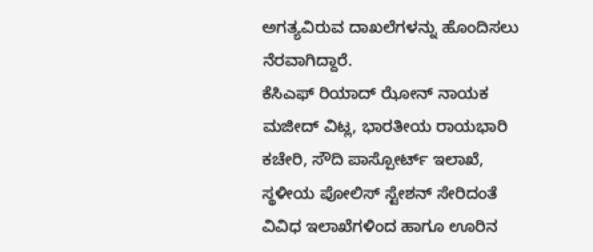ಅಗತ್ಯವಿರುವ ದಾಖಲೆಗಳನ್ನು ಹೊಂದಿಸಲು ನೆರವಾಗಿದ್ದಾರೆ.
ಕೆಸಿಎಫ್ ರಿಯಾದ್ ಝೋನ್ ನಾಯಕ ಮಜೀದ್ ವಿಟ್ಲ, ಭಾರತೀಯ ರಾಯಭಾರಿ ಕಚೇರಿ, ಸೌದಿ ಪಾಸ್ಪೋರ್ಟ್ ಇಲಾಖೆ, ಸ್ಥಳೀಯ ಪೋಲಿಸ್ ಸ್ಟೇಶನ್ ಸೇರಿದಂತೆ ವಿವಿಧ ಇಲಾಖೆಗಳಿಂದ ಹಾಗೂ ಊರಿನ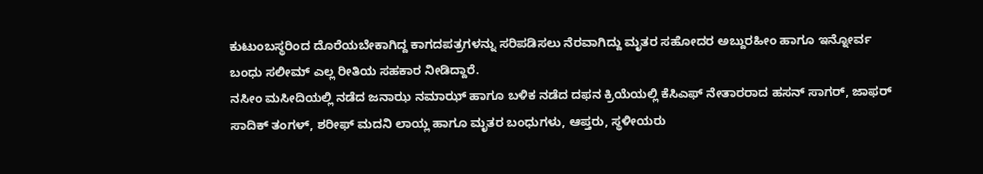ಕುಟುಂಬಸ್ಥರಿಂದ ದೊರೆಯಬೇಕಾಗಿದ್ದ ಕಾಗದಪತ್ರಗಳನ್ನು ಸರಿಪಡಿಸಲು ನೆರವಾಗಿದ್ದು ಮೃತರ ಸಹೋದರ ಅಬ್ದುರಹೀಂ ಹಾಗೂ ಇನ್ನೋರ್ವ ಬಂಧು ಸಲೀಮ್ ಎಲ್ಲ ರೀತಿಯ ಸಹಕಾರ ನೀಡಿದ್ದಾರೆ.
ನಸೀಂ ಮಸೀದಿಯಲ್ಲಿ ನಡೆದ ಜನಾಝ ನಮಾಝ್ ಹಾಗೂ ಬಳಿಕ ನಡೆದ ದಫನ ಕ್ರಿಯೆಯಲ್ಲಿ ಕೆಸಿಎಫ್ ನೇತಾರರಾದ ಹಸನ್ ಸಾಗರ್, ಜಾಫರ್ ಸಾದಿಕ್ ತಂಗಳ್, ಶರೀಫ್ ಮದನಿ ಲಾಯ್ಲ ಹಾಗೂ ಮೃತರ ಬಂಧುಗಳು, ಆಪ್ತರು, ಸ್ಥಳೀಯರು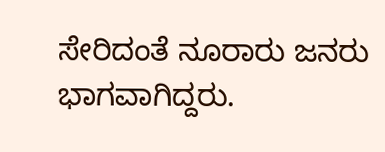ಸೇರಿದಂತೆ ನೂರಾರು ಜನರು ಭಾಗವಾಗಿದ್ದರು.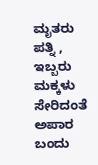ಮೃತರು ಪತ್ನಿ , ಇಬ್ಬರು ಮಕ್ಕಳು ಸೇರಿದಂತೆ ಅಪಾರ ಬಂದು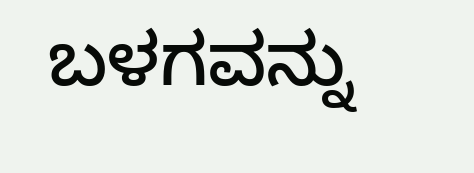ಬಳಗವನ್ನು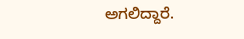ಅಗಲಿದ್ದಾರೆ.